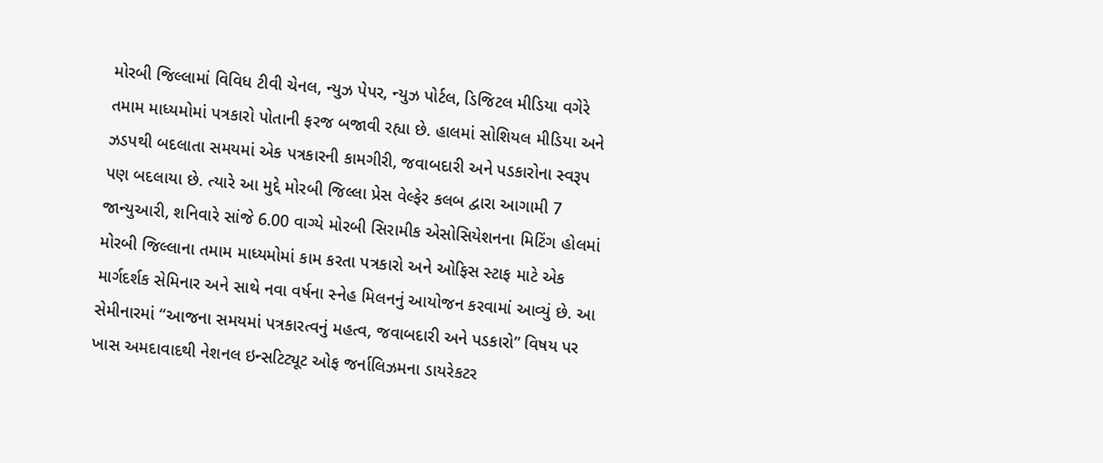મોરબી જિલ્લામાં વિવિધ ટીવી ચેનલ, ન્યુઝ પેપર, ન્યુઝ પોર્ટલ, ડિજિટલ મીડિયા વગેરે તમામ માધ્યમોમાં પત્રકારો પોતાની ફરજ બજાવી રહ્યા છે. હાલમાં સોશિયલ મીડિયા અને ઝડપથી બદલાતા સમયમાં એક પત્રકારની કામગીરી, જવાબદારી અને પડકારોના સ્વરૂપ પણ બદલાયા છે. ત્યારે આ મુદ્દે મોરબી જિલ્લા પ્રેસ વેલ્ફેર કલબ દ્વારા આગામી 7 જાન્યુઆરી, શનિવારે સાંજે 6.00 વાગ્યે મોરબી સિરામીક એસોસિયેશનના મિટિંગ હોલમાં મોરબી જિલ્લાના તમામ માધ્યમોમાં કામ કરતા પત્રકારો અને ઓફિસ સ્ટાફ માટે એક માર્ગદર્શક સેમિનાર અને સાથે નવા વર્ષના સ્નેહ મિલનનું આયોજન કરવામાં આવ્યું છે. આ સેમીનારમાં “આજના સમયમાં પત્રકારત્વનું મહત્વ, જવાબદારી અને પડકારો” વિષય પર ખાસ અમદાવાદથી નેશનલ ઇન્સટિટ્યૂટ ઓફ જર્નાલિઝમના ડાયરેકટર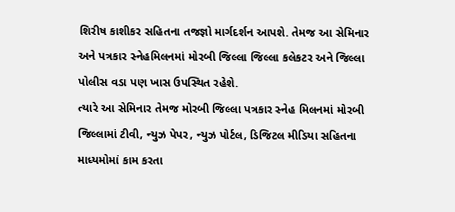શિરીષ કાશીકર સહિતના તજજ્ઞો માર્ગદર્શન આપશે. તેમજ આ સેમિનાર અને પત્રકાર સ્નેહમિલનમાં મોરબી જિલ્લા જિલ્લા કલેકટર અને જિલ્લા પોલીસ વડા પણ ખાસ ઉપસ્થિત રહેશે.
ત્યારે આ સેમિનાર તેમજ મોરબી જિલ્લા પત્રકાર સ્નેહ મિલનમાં મોરબી જિલ્લામાં ટીવી, ન્યુઝ પેપર, ન્યુઝ પોર્ટલ, ડિજિટલ મીડિયા સહિતના માધ્યમોમાં કામ કરતા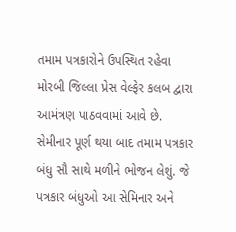તમામ પત્રકારોને ઉપસ્થિત રહેવા મોરબી જિલ્લા પ્રેસ વેલ્ફેર કલબ દ્વારા આમંત્રણ પાઠવવામાં આવે છે. સેમીનાર પૂર્ણ થયા બાદ તમામ પત્રકાર બંધુ સૌ સાથે મળીને ભોજન લેશું. જે પત્રકાર બંધુઓ આ સેમિનાર અને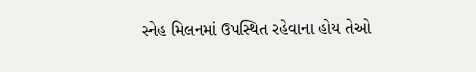સ્નેહ મિલનમાં ઉપસ્થિત રહેવાના હોય તેઓ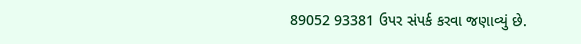89052 93381 ઉપર સંપર્ક કરવા જણાવ્યું છે.